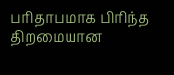பரிதாபமாக பிரிந்த திறமையான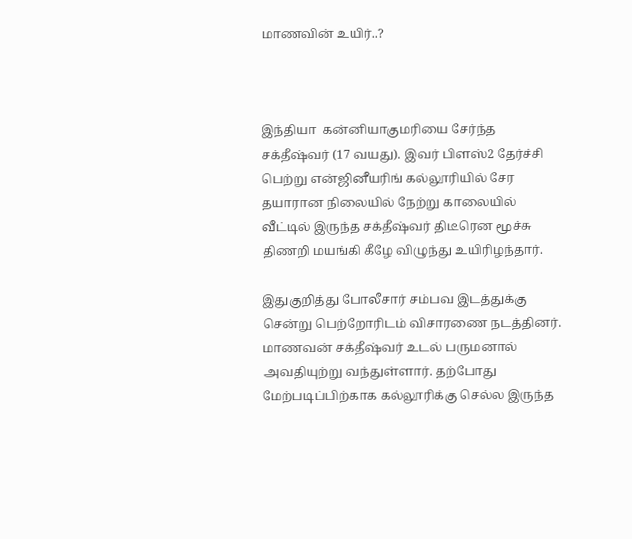மாணவின் உயிர்..?



இந்தியா  கன்னியாகுமரியை சேர்ந்த சக்தீஷ்வர் (17 வயது). இவர் பிளஸ்2 தேர்ச்சி பெற்று என்ஜினீயரிங் கல்லூரியில் சேர தயாரான நிலையில் நேற்று காலையில் வீட்டில் இருந்த சக்தீஷ்வர் திடீரென மூச்சு திணறி மயங்கி கீழே விழுந்து உயிரிழந்தார்.

இதுகுறித்து போலீசார் சம்பவ இடத்துக்கு சென்று பெற்றோரிடம் விசாரணை நடத்தினர். மாணவன் சக்தீஷ்வர் உடல் பருமனால் அவதியுற்று வந்துள்ளார். தற்போது மேற்படிப்பிற்காக கல்லூரிக்கு செல்ல இருந்த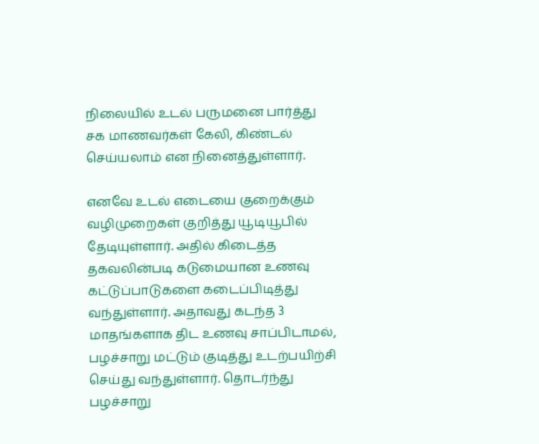நிலையில் உடல் பருமனை பார்த்து சக மாணவர்கள் கேலி, கிண்டல் செய்யலாம் என நினைத்துள்ளார்.

எனவே உடல் எடையை குறைக்கும் வழிமுறைகள் குறித்து யூடியூபில் தேடியுள்ளார். அதில் கிடைத்த தகவலின்படி கடுமையான உணவு கட்டுப்பாடுகளை கடைப்பிடித்து வந்துள்ளார். அதாவது கடந்த 3 மாதங்களாக திட உணவு சாப்பிடாமல், பழச்சாறு மட்டும் குடித்து உடற்பயிற்சி செய்து வந்துள்ளார். தொடர்ந்து பழச்சாறு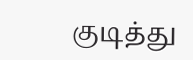குடித்து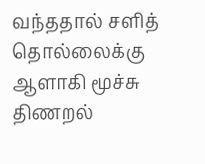வந்ததால் சளித் தொல்லைக்கு ஆளாகி மூச்சு திணறல்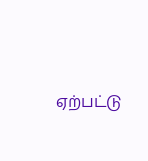ஏற்பட்டு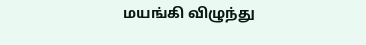மயங்கி விழுந்து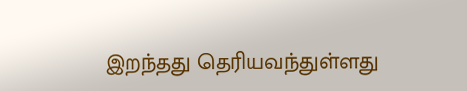இறந்தது தெரியவந்துள்ளது